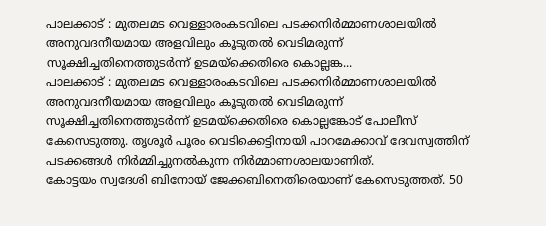പാലക്കാട് : മുതലമട വെള്ളാരംകടവിലെ പടക്കനിർമ്മാണശാലയിൽ അനുവദനീയമായ അളവിലും കൂടുതൽ വെടിമരുന്ന് സൂക്ഷിച്ചതിനെത്തുടർന്ന് ഉടമയ്ക്കെതിരെ കൊല്ലങ്ക...
പാലക്കാട് : മുതലമട വെള്ളാരംകടവിലെ പടക്കനിർമ്മാണശാലയിൽ അനുവദനീയമായ അളവിലും കൂടുതൽ വെടിമരുന്ന് സൂക്ഷിച്ചതിനെത്തുടർന്ന് ഉടമയ്ക്കെതിരെ കൊല്ലങ്കോട് പോലീസ് കേസെടുത്തു. തൃശൂർ പൂരം വെടിക്കെട്ടിനായി പാറമേക്കാവ് ദേവസ്വത്തിന് പടക്കങ്ങൾ നിർമ്മിച്ചുനൽകുന്ന നിർമ്മാണശാലയാണിത്.
കോട്ടയം സ്വദേശി ബിനോയ് ജേക്കബിനെതിരെയാണ് കേസെടുത്തത്. 50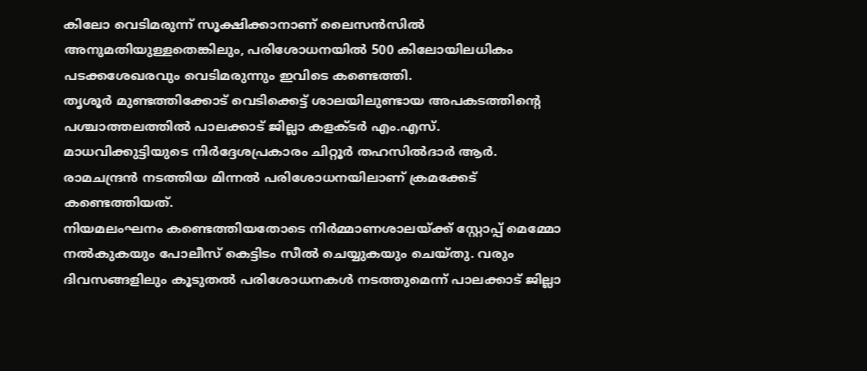കിലോ വെടിമരുന്ന് സൂക്ഷിക്കാനാണ് ലൈസൻസിൽ അനുമതിയുള്ളതെങ്കിലും, പരിശോധനയിൽ 500 കിലോയിലധികം പടക്കശേഖരവും വെടിമരുന്നും ഇവിടെ കണ്ടെത്തി.
തൃശൂർ മുണ്ടത്തിക്കോട് വെടിക്കെട്ട് ശാലയിലുണ്ടായ അപകടത്തിൻ്റെ പശ്ചാത്തലത്തിൽ പാലക്കാട് ജില്ലാ കളക്ടർ എം.എസ്. മാധവിക്കുട്ടിയുടെ നിർദ്ദേശപ്രകാരം ചിറ്റൂർ തഹസിൽദാർ ആർ. രാമചന്ദ്രൻ നടത്തിയ മിന്നൽ പരിശോധനയിലാണ് ക്രമക്കേട് കണ്ടെത്തിയത്.
നിയമലംഘനം കണ്ടെത്തിയതോടെ നിർമ്മാണശാലയ്ക്ക് സ്റ്റോപ്പ് മെമ്മോ നൽകുകയും പോലീസ് കെട്ടിടം സീൽ ചെയ്യുകയും ചെയ്തു. വരും ദിവസങ്ങളിലും കൂടുതൽ പരിശോധനകൾ നടത്തുമെന്ന് പാലക്കാട് ജില്ലാ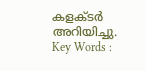കളക്ടർ അറിയിച്ചു.
Key Words :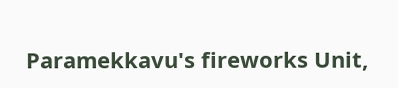Paramekkavu's fireworks Unit,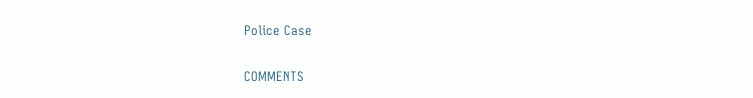Police Case

COMMENTS